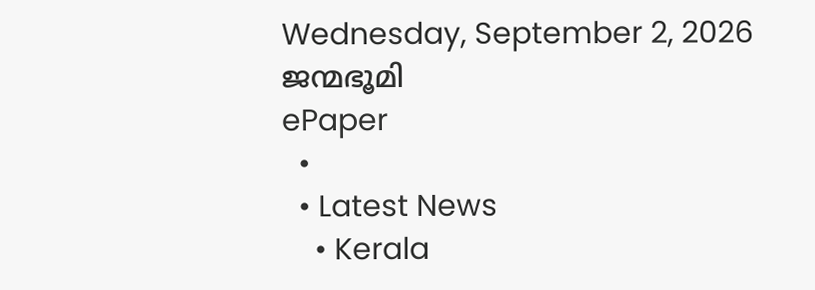Wednesday, September 2, 2026
ജന്മഭൂമി
ePaper
  •
  • Latest News
    • Kerala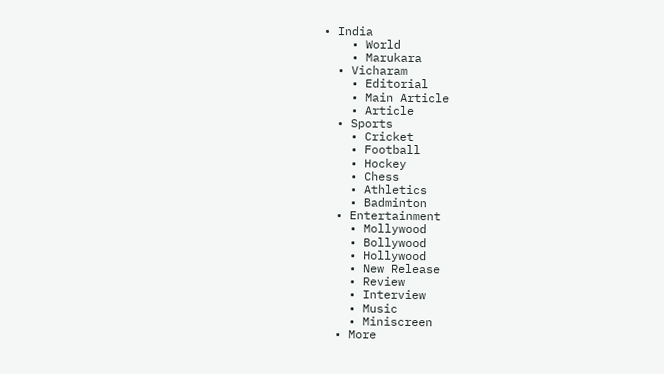• India
    • World
    • Marukara
  • Vicharam
    • Editorial
    • Main Article
    • Article
  • Sports
    • Cricket
    • Football
    • Hockey
    • Chess
    • Athletics
    • Badminton
  • Entertainment
    • Mollywood
    • Bollywood
    • Hollywood
    • New Release
    • Review
    • Interview
    • Music
    • Miniscreen
  • More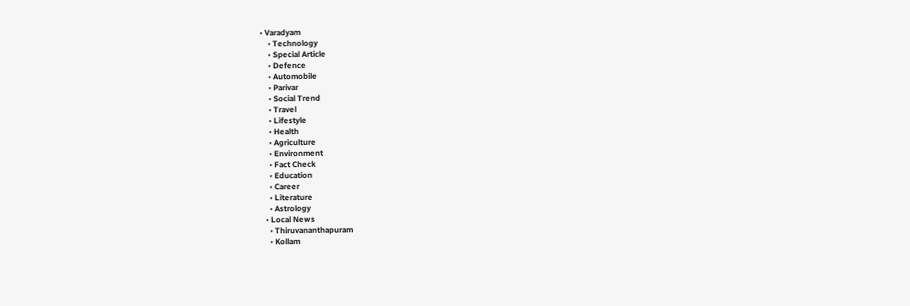• Varadyam
    • Technology
    • Special Article
    • Defence
    • Automobile
    • Parivar
    • Social Trend
    • Travel
    • Lifestyle
    • Health
    • Agriculture
    • Environment
    • Fact Check
    • Education
    • Career
    • Literature
    • Astrology
  • Local News
    • Thiruvananthapuram
    • Kollam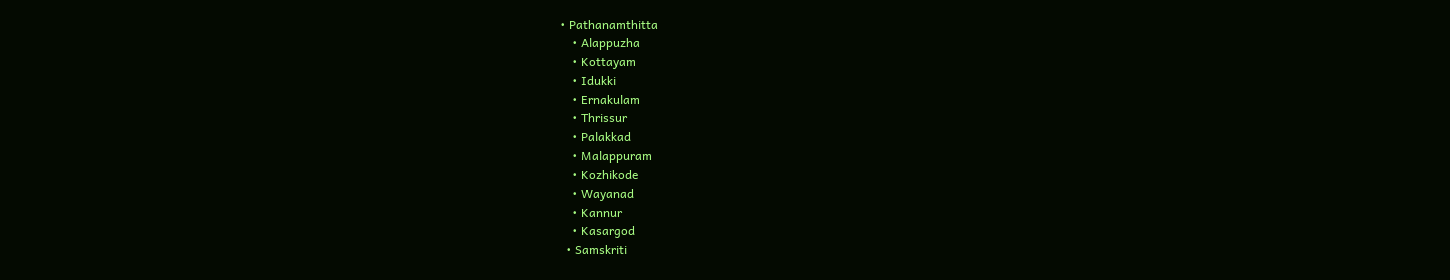• Pathanamthitta
    • Alappuzha
    • Kottayam
    • Idukki
    • Ernakulam
    • Thrissur
    • Palakkad
    • Malappuram
    • Kozhikode
    • Wayanad
    • Kannur
    • Kasargod
  • Samskriti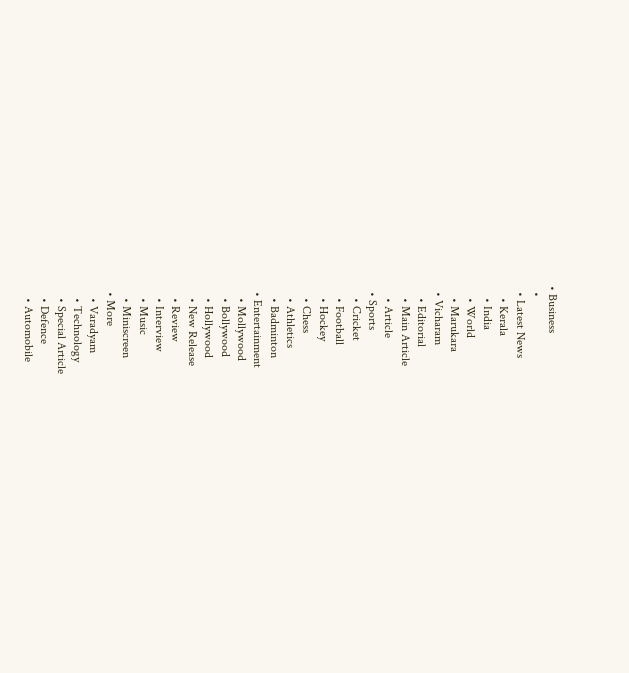• Business
  •
  • Latest News
    • Kerala
    • India
    • World
    • Marukara
  • Vicharam
    • Editorial
    • Main Article
    • Article
  • Sports
    • Cricket
    • Football
    • Hockey
    • Chess
    • Athletics
    • Badminton
  • Entertainment
    • Mollywood
    • Bollywood
    • Hollywood
    • New Release
    • Review
    • Interview
    • Music
    • Miniscreen
  • More
    • Varadyam
    • Technology
    • Special Article
    • Defence
    • Automobile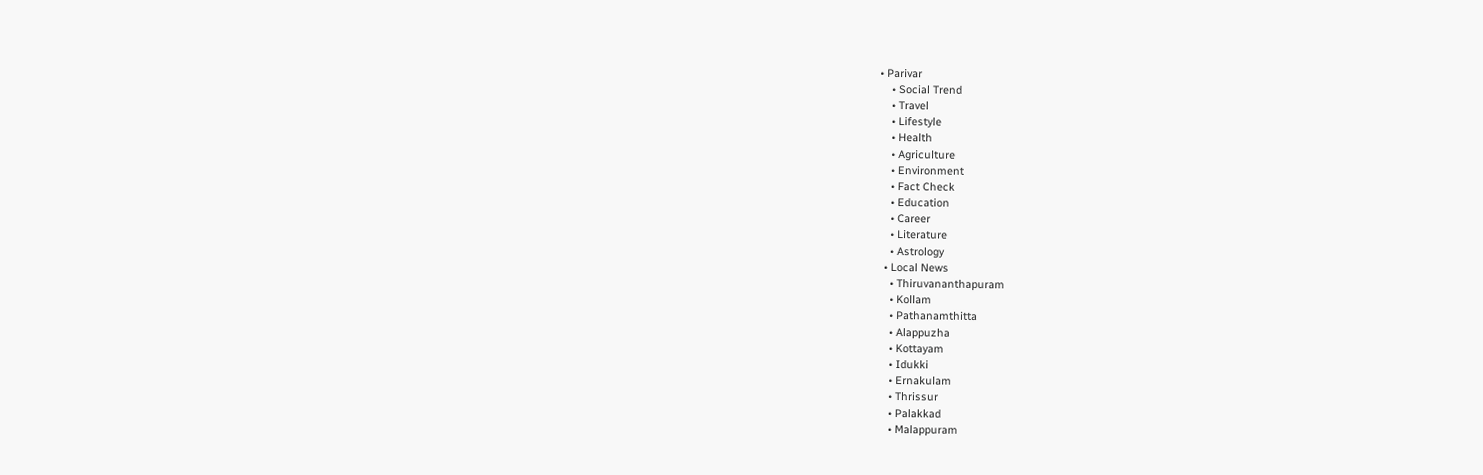• Parivar
    • Social Trend
    • Travel
    • Lifestyle
    • Health
    • Agriculture
    • Environment
    • Fact Check
    • Education
    • Career
    • Literature
    • Astrology
  • Local News
    • Thiruvananthapuram
    • Kollam
    • Pathanamthitta
    • Alappuzha
    • Kottayam
    • Idukki
    • Ernakulam
    • Thrissur
    • Palakkad
    • Malappuram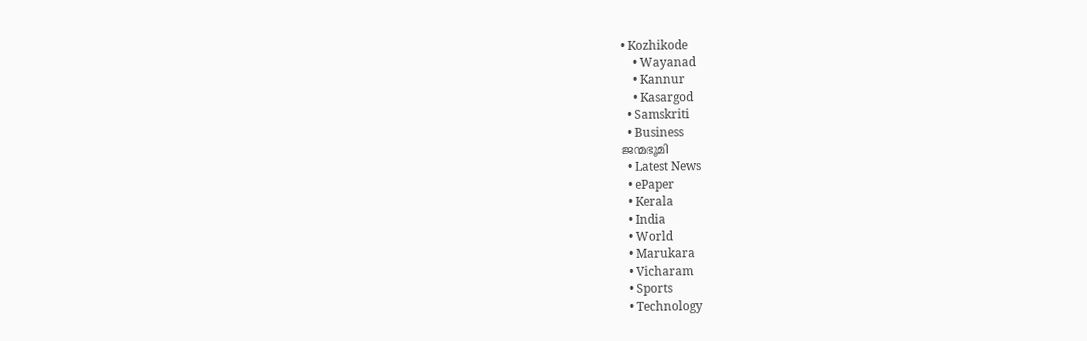• Kozhikode
    • Wayanad
    • Kannur
    • Kasargod
  • Samskriti
  • Business
ജന്മഭൂമി
  • Latest News
  • ePaper
  • Kerala
  • India
  • World
  • Marukara
  • Vicharam
  • Sports
  • Technology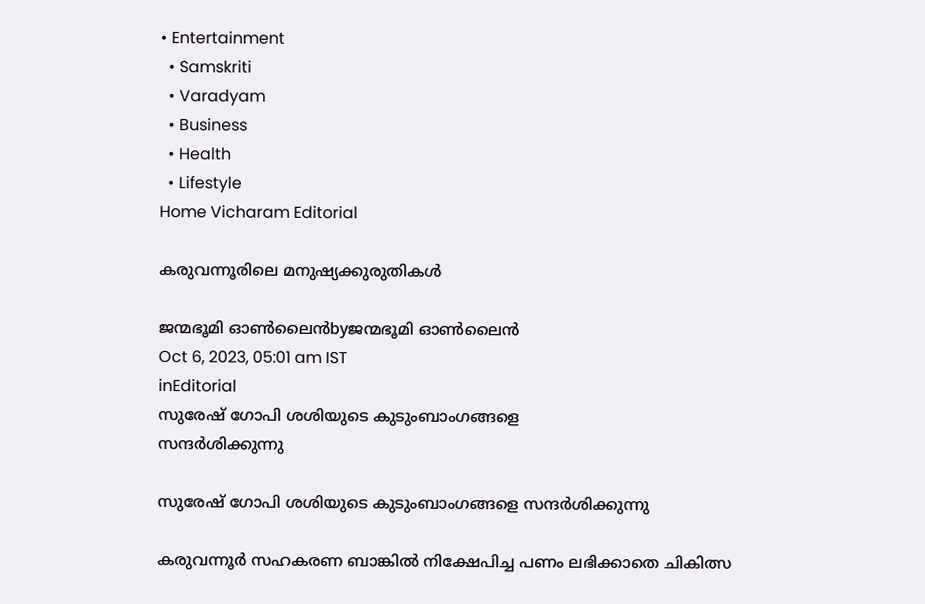• Entertainment
  • Samskriti
  • Varadyam
  • Business
  • Health
  • Lifestyle
Home Vicharam Editorial

കരുവന്നൂരിലെ മനുഷ്യക്കുരുതികള്‍

ജന്മഭൂമി ഓണ്‍ലൈന്‍byജന്മഭൂമി ഓണ്‍ലൈന്‍
Oct 6, 2023, 05:01 am IST
inEditorial
സുരേഷ് ഗോപി ശശിയുടെ കുടുംബാംഗങ്ങളെ
സന്ദര്‍ശിക്കുന്നു

സുരേഷ് ഗോപി ശശിയുടെ കുടുംബാംഗങ്ങളെ സന്ദര്‍ശിക്കുന്നു

കരുവന്നൂര്‍ സഹകരണ ബാങ്കില്‍ നിക്ഷേപിച്ച പണം ലഭിക്കാതെ ചികിത്സ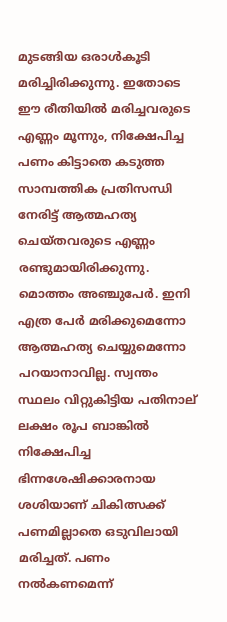മുടങ്ങിയ ഒരാള്‍കൂടി മരിച്ചിരിക്കുന്നു. ഇതോടെ ഈ രീതിയില്‍ മരിച്ചവരുടെ എണ്ണം മൂന്നും, നിക്ഷേപിച്ച പണം കിട്ടാതെ കടുത്ത സാമ്പത്തിക പ്രതിസന്ധി നേരിട്ട് ആത്മഹത്യ ചെയ്തവരുടെ എണ്ണം രണ്ടുമായിരിക്കുന്നു. മൊത്തം അഞ്ചുപേര്‍. ഇനി എത്ര പേര്‍ മരിക്കുമെന്നോ ആത്മഹത്യ ചെയ്യുമെന്നോ പറയാനാവില്ല. സ്വന്തം സ്ഥലം വിറ്റുകിട്ടിയ പതിനാല് ലക്ഷം രൂപ ബാങ്കില്‍ നിക്ഷേപിച്ച ഭിന്നശേഷിക്കാരനായ ശശിയാണ് ചികിത്സക്ക് പണമില്ലാതെ ഒടുവിലായി മരിച്ചത്. പണം നല്‍കണമെന്ന്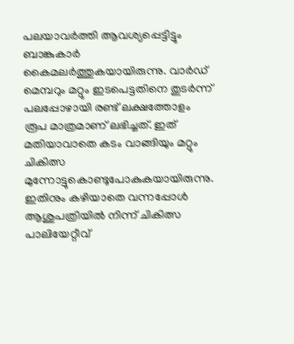പലയാവര്‍ത്തി ആവശ്യപ്പെട്ടിട്ടും ബാങ്കുകാര്‍ കൈമലര്‍ത്തുകയായിരുന്നു. വാര്‍ഡ് മെമ്പറും മറ്റും ഇടപെട്ടതിനെ തുടര്‍ന്ന് പലപ്പോഴായി രണ്ട് ലക്ഷത്തോളം രൂപ മാത്രമാണ് ലഭിച്ചത്. ഇത് മതിയാവാതെ കടം വാങ്ങിയും മറ്റും ചികിത്സ മുന്നോട്ടുകൊണ്ടുപോകുകയായിരുന്നു. ഇതിനും കഴിയാതെ വന്നപ്പോള്‍ ആശുപത്രിയില്‍ നിന്ന് ചികിത്സ പാലിയേറ്റീവ്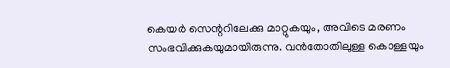കെയര്‍ സെന്ററിലേക്കു മാറ്റുകയും, അവിടെ മരണം സംഭവിക്കുകയുമായിരുന്നു. വന്‍തോതിലുള്ള കൊള്ളയും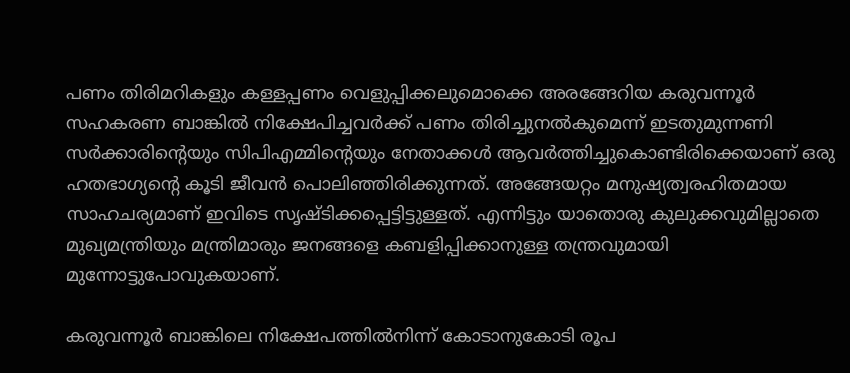പണം തിരിമറികളും കള്ളപ്പണം വെളുപ്പിക്കലുമൊക്കെ അരങ്ങേറിയ കരുവന്നൂര്‍ സഹകരണ ബാങ്കില്‍ നിക്ഷേപിച്ചവര്‍ക്ക് പണം തിരിച്ചുനല്‍കുമെന്ന് ഇടതുമുന്നണി സര്‍ക്കാരിന്റെയും സിപിഎമ്മിന്റെയും നേതാക്കള്‍ ആവര്‍ത്തിച്ചുകൊണ്ടിരിക്കെയാണ് ഒരു ഹതഭാഗ്യന്റെ കൂടി ജീവന്‍ പൊലിഞ്ഞിരിക്കുന്നത്. അങ്ങേയറ്റം മനുഷ്യത്വരഹിതമായ സാഹചര്യമാണ് ഇവിടെ സൃഷ്ടിക്കപ്പെട്ടിട്ടുള്ളത്. എന്നിട്ടും യാതൊരു കുലുക്കവുമില്ലാതെ മുഖ്യമന്ത്രിയും മന്ത്രിമാരും ജനങ്ങളെ കബളിപ്പിക്കാനുള്ള തന്ത്രവുമായി മുന്നോട്ടുപോവുകയാണ്.

കരുവന്നൂര്‍ ബാങ്കിലെ നിക്ഷേപത്തില്‍നിന്ന് കോടാനുകോടി രൂപ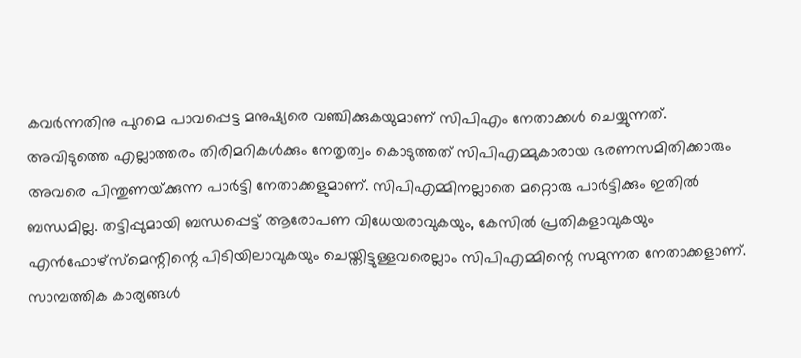കവര്‍ന്നതിനു പുറമെ പാവപ്പെട്ട മനുഷ്യരെ വഞ്ചിക്കുകയുമാണ് സിപിഎം നേതാക്കള്‍ ചെയ്യുന്നത്. അവിടുത്തെ എല്ലാത്തരം തിരിമറികള്‍ക്കും നേതൃത്വം കൊടുത്തത് സിപിഎമ്മുകാരായ ഭരണസമിതിക്കാരും അവരെ പിന്തുണയ്‌ക്കുന്ന പാര്‍ട്ടി നേതാക്കളുമാണ്. സിപിഎമ്മിനല്ലാതെ മറ്റൊരു പാര്‍ട്ടിക്കും ഇതില്‍ ബന്ധമില്ല. തട്ടിപ്പുമായി ബന്ധപ്പെട്ട് ആരോപണ വിധേയരാവുകയും, കേസില്‍ പ്രതികളാവുകയും എന്‍ഫോഴ്‌സ്‌മെന്റിന്റെ പിടിയിലാവുകയും ചെയ്തിട്ടുള്ളവരെല്ലാം സിപിഎമ്മിന്റെ സമുന്നത നേതാക്കളാണ്. സാമ്പത്തിക കാര്യങ്ങള്‍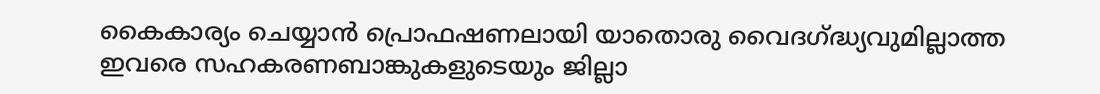കൈകാര്യം ചെയ്യാന്‍ പ്രൊഫഷണലായി യാതൊരു വൈദഗ്‌ദ്ധ്യവുമില്ലാത്ത ഇവരെ സഹകരണബാങ്കുകളുടെയും ജില്ലാ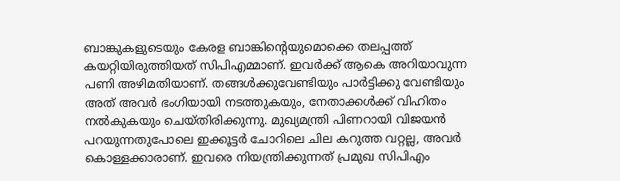ബാങ്കുകളുടെയും കേരള ബാങ്കിന്റെയുമൊക്കെ തലപ്പത്ത് കയറ്റിയിരുത്തിയത് സിപിഎമ്മാണ്. ഇവര്‍ക്ക് ആകെ അറിയാവുന്ന പണി അഴിമതിയാണ്. തങ്ങള്‍ക്കുവേണ്ടിയും പാര്‍ട്ടിക്കു വേണ്ടിയും അത് അവര്‍ ഭംഗിയായി നടത്തുകയും, നേതാക്കള്‍ക്ക് വിഹിതം നല്‍കുകയും ചെയ്തിരിക്കുന്നു. മുഖ്യമന്ത്രി പിണറായി വിജയന്‍ പറയുന്നതുപോലെ ഇക്കൂട്ടര്‍ ചോറിലെ ചില കറുത്ത വറ്റല്ല, അവര്‍ കൊള്ളക്കാരാണ്. ഇവരെ നിയന്ത്രിക്കുന്നത് പ്രമുഖ സിപിഎം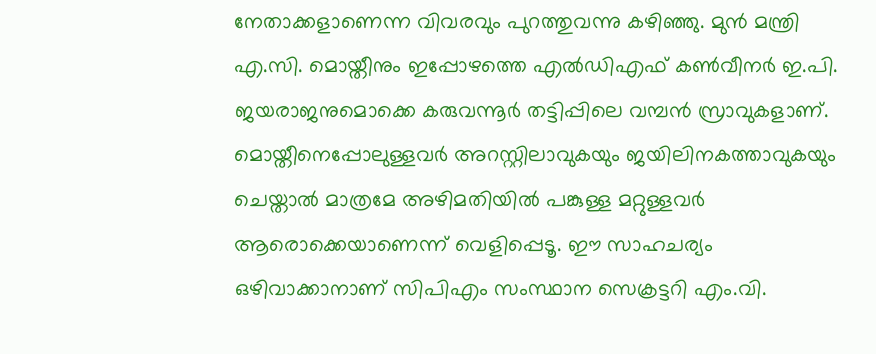നേതാക്കളാണെന്ന വിവരവും പുറത്തുവന്നു കഴിഞ്ഞു. മുന്‍ മന്ത്രി എ.സി. മൊയ്തീനും ഇപ്പോഴത്തെ എല്‍ഡിഎഫ് കണ്‍വീനര്‍ ഇ.പി. ജയരാജനുമൊക്കെ കരുവന്നൂര്‍ തട്ടിപ്പിലെ വമ്പന്‍ സ്രാവുകളാണ്. മൊയ്തീനെപ്പോലുള്ളവര്‍ അറസ്റ്റിലാവുകയും ജയിലിനകത്താവുകയും ചെയ്താല്‍ മാത്രമേ അഴിമതിയില്‍ പങ്കുള്ള മറ്റുള്ളവര്‍ ആരൊക്കെയാണെന്ന് വെളിപ്പെടൂ. ഈ സാഹചര്യം ഒഴിവാക്കാനാണ് സിപിഎം സംസ്ഥാന സെക്രട്ടറി എം.വി.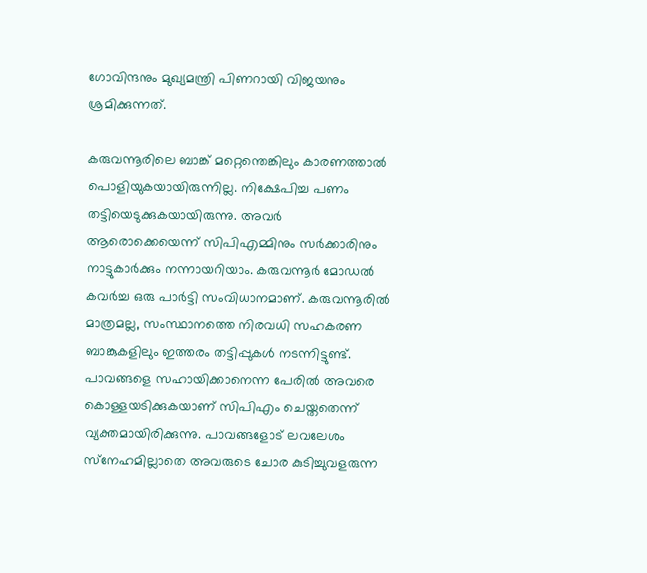ഗോവിന്ദനും മുഖ്യമന്ത്രി പിണറായി വിജയനും ശ്രമിക്കുന്നത്.

കരുവന്നൂരിലെ ബാങ്ക് മറ്റെന്തെങ്കിലും കാരണത്താല്‍ പൊളിയുകയായിരുന്നില്ല. നിക്ഷേപിച്ച പണം തട്ടിയെടുക്കുകയായിരുന്നു. അവര്‍ ആരൊക്കെയെന്ന് സിപിഎമ്മിനും സര്‍ക്കാരിനും നാട്ടുകാര്‍ക്കും നന്നായറിയാം. കരുവന്നൂര്‍ മോഡല്‍ കവര്‍ച്ച ഒരു പാര്‍ട്ടി സംവിധാനമാണ്. കരുവന്നൂരില്‍ മാത്രമല്ല, സംസ്ഥാനത്തെ നിരവധി സഹകരണ ബാങ്കുകളിലും ഇത്തരം തട്ടിപ്പുകള്‍ നടന്നിട്ടുണ്ട്. പാവങ്ങളെ സഹായിക്കാനെന്ന പേരില്‍ അവരെ കൊള്ളയടിക്കുകയാണ് സിപിഎം ചെയ്തതെന്ന് വ്യക്തമായിരിക്കുന്നു. പാവങ്ങളോട് ലവലേശം സ്‌നേഹമില്ലാതെ അവരുടെ ചോര കുടിച്ചുവളരുന്ന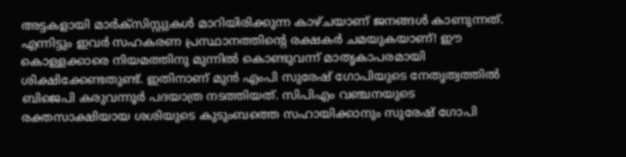അട്ടകളായി മാര്‍ക്‌സിസ്റ്റുകള്‍ മാറിയിരിക്കുന്ന കാഴ്ചയാണ് ജനങ്ങള്‍ കാണുന്നത്. എന്നിട്ടും ഇവര്‍ സഹകരണ പ്രസ്ഥാനത്തിന്റെ രക്ഷകര്‍ ചമയുകയാണ്! ഈ കൊള്ളക്കാരെ നിയമത്തിനു മുന്നില്‍ കൊണ്ടുവന്ന് മാതൃകാപരമായി ശിക്ഷിക്കേണ്ടതുണ്ട്. ഇതിനാണ് മുന്‍ എംപി സുരേഷ് ഗോപിയുടെ നേതൃത്വത്തില്‍ ബിജെപി കരുവന്നൂര്‍ പദയാത്ര നടത്തിയത്. സിപിഎം വഞ്ചനയുടെ രക്തസാക്ഷിയായ ശശിയുടെ കുടുംബത്തെ സഹായിക്കാനും സുരേഷ് ഗോപി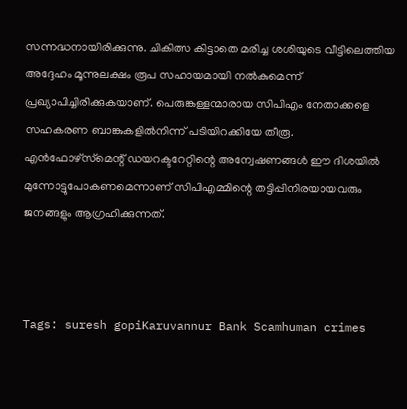സന്നദ്ധനായിരിക്കുന്നു. ചികിത്സ കിട്ടാതെ മരിച്ച ശശിയുടെ വീട്ടിലെത്തിയ അദ്ദേഹം മൂന്നുലക്ഷം രൂപ സഹായമായി നല്‍കുമെന്ന് പ്രഖ്യാപിച്ചിരിക്കുകയാണ്. പെരുങ്കള്ളന്മാരായ സിപിഎം നേതാക്കളെ സഹകരണ ബാങ്കുകളില്‍നിന്ന് പടിയിറക്കിയേ തീരൂ. എന്‍ഫോഴ്‌സ്‌മെന്റ് ഡയറക്ടറേറ്റിന്റെ അന്വേഷണങ്ങള്‍ ഈ ദിശയില്‍ മുന്നോട്ടുപോകണമെന്നാണ് സിപിഎമ്മിന്റെ തട്ടിപ്പിനിരയായവരും ജനങ്ങളും ആഗ്രഹിക്കുന്നത്.



Tags: suresh gopiKaruvannur Bank Scamhuman crimes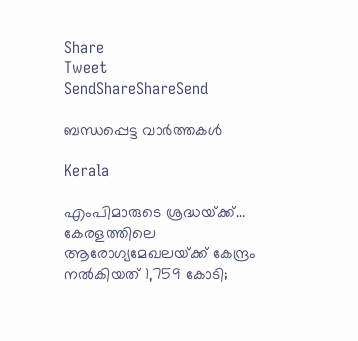Share
Tweet
SendShareShareSend

ബന്ധപ്പെട്ട വാര്‍ത്തകള്‍

Kerala

എംപിമാരുടെ ശ്രദ്ധയ്‌ക്ക്… കേരളത്തിലെ ആരോഗ്യമേഖലയ്‌ക്ക് കേന്ദ്രം നൽകിയത് 1,759 കോടി;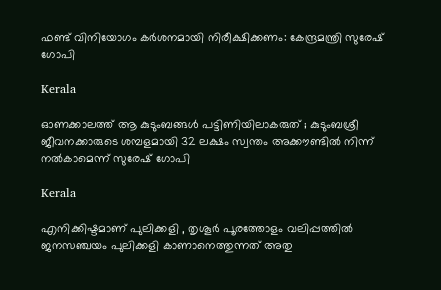ഫണ്ട് വിനിയോഗം കർശനമായി നിരീക്ഷിക്കണം: കേന്ദ്രമന്ത്രി സുരേഷ് ഗോപി

Kerala

ഓണക്കാലത്ത് ആ കുടുംബങ്ങൾ പട്ടിണിയിലാകരുത് ; കുടുംബശ്രീ ജീവനക്കാരുടെ ശമ്പളമായി 32 ലക്ഷം സ്വന്തം അക്കൗണ്ടില്‍ നിന്ന് നല്‍കാമെന്ന് സുരേഷ് ഗോപി

Kerala

എനിക്കിഷ്ടമാണ് പുലിക്കളി , തൃശൂർ പൂരത്തോളം വലിപ്പത്തിൽ ജനസഞ്ചയം പുലിക്കളി കാണാനെത്തുന്നത് അതു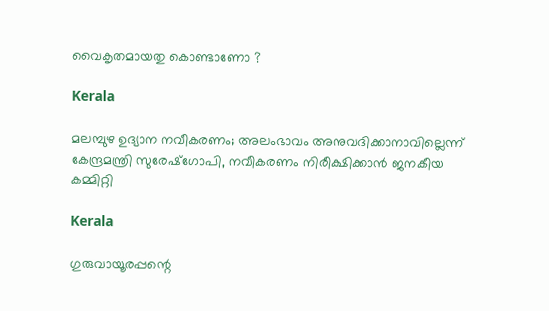വൈകൃതമായതു കൊണ്ടാണോ ?

Kerala

മലമ്പുഴ ഉദ്യാന നവീകരണം; അലംഭാവം അനുവദിക്കാനാവില്ലെന്ന് കേന്ദ്രമന്ത്രി സുരേഷ്‌ഗോപി, നവീകരണം നിരീക്ഷിക്കാന്‍ ജനകീയ കമ്മിറ്റി

Kerala

ഗുരുവായൂരപ്പന്റെ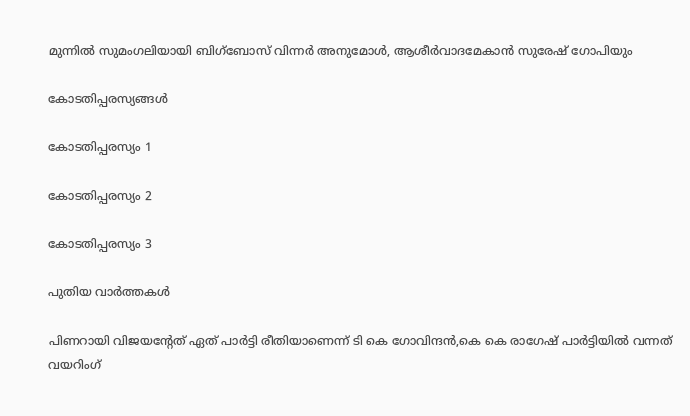മുന്നിൽ സുമംഗലിയായി ബിഗ്‌ബോസ് വിന്നർ അനുമോൾ, ആശീർവാദമേകാൻ സുരേഷ് ഗോപിയും

കോടതിപ്പരസ്യങ്ങള്‍

കോടതിപ്പരസ്യം 1

കോടതിപ്പരസ്യം 2

കോടതിപ്പരസ്യം 3

പുതിയ വാര്‍ത്തകള്‍

പിണറായി വിജയന്റേത് ഏത് പാര്‍ട്ടി രീതിയാണെന്ന് ടി കെ ഗോവിന്ദന്‍,കെ കെ രാഗേഷ് പാര്‍ട്ടിയില്‍ വന്നത് വയറിംഗ്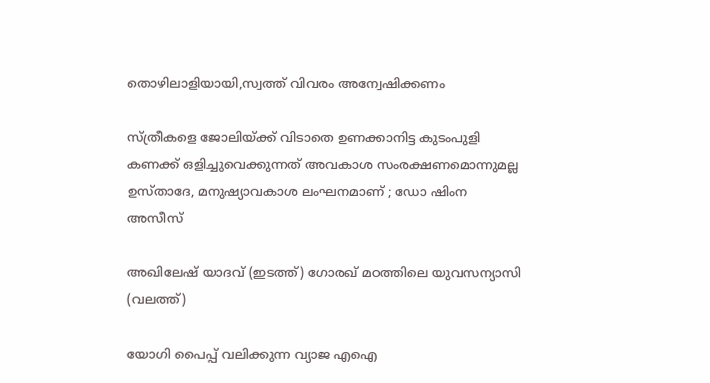തൊഴിലാളിയായി,സ്വത്ത് വിവരം അന്വേഷിക്കണം

സ്ത്രീകളെ ജോലിയ്‌ക്ക് വിടാതെ ഉണക്കാനിട്ട കുടംപുളി കണക്ക് ഒളിച്ചുവെക്കുന്നത് അവകാശ സംരക്ഷണമൊന്നുമല്ല ഉസ്താദേ, മനുഷ്യാവകാശ ലംഘനമാണ് ; ഡോ ഷിംന അസീസ്

അഖിലേഷ് യാദവ് (ഇടത്ത്) ഗോരഖ് മഠത്തിലെ യുവസന്യാസി (വലത്ത്)

യോഗി പൈപ്പ് വലിക്കുന്ന വ്യാജ എഐ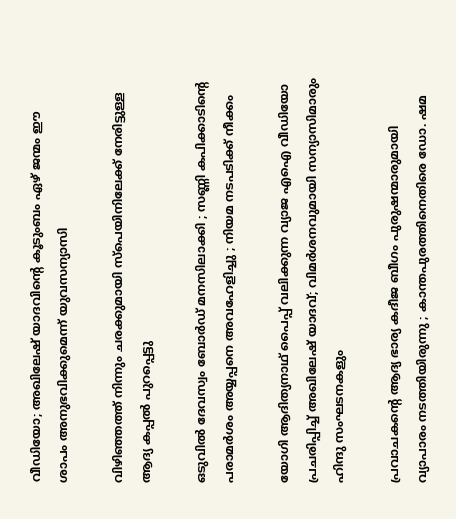വീഡിയോ; അഖിലേഷ് യാദവിന്റെ കൂടുംബം ഏഴ് ജന്മം ഈ ശാപം അനുഭവിക്കുമെന്ന് യുവസന്യാസി

വിഴിഞ്ഞത്ത് നിന്നും ചരക്കുമായി സ്‌പെയിനിലേക്ക് നേരിട്ടുള്ള ആദ്യ കപ്പല്‍ പുറപ്പെട്ടു

ഒടുവിൽ ദേവസ്വം ബോർഡ് മനസിലാക്കി ; സണ്ണി കപിക്കാടിന്റെ പരാമർശം അയ്യപ്പനെ അവഹേളിച്ചു ; നിയമ നടപടിക്ക് നീക്കം

യോഗി ആദിത്യനാഥ് പൈപ്പ് വലിക്കുന്ന വ്യാജ എഐ വീഡിയോ പ്രചരിപ്പിച്ച് അഖിലേഷ് യാദവ്; വിമര്‍ശനവുമായി സന്യാസിമാരും ഹിന്ദു സംഘടനകളും

പ്രവാചകന്റെ ആദ്യ ഭാര്യ കദീജ ബീഗം പുരുഷന്മാരുമായി വ്യാപാരം നടത്തിയിരുന്നു ; കാന്തപുരത്തിനെതിരെ ഡോ. ഷമ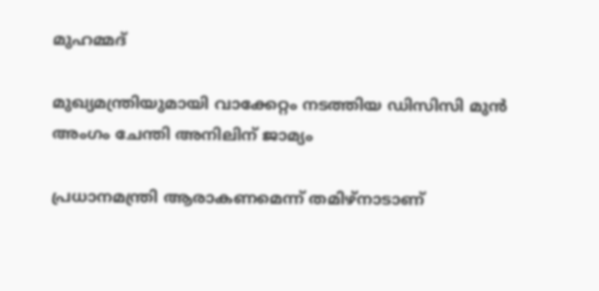മുഹമ്മദ്

മുഖ്യമന്ത്രിയുമായി വാക്കേറ്റം നടത്തിയ ഡിസിസി മുന്‍ അംഗം ചേന്തി അനിലിന് ജാമ്യം

പ്രധാനമന്ത്രി ആരാകണമെന്ന് തമിഴ്നാടാണ്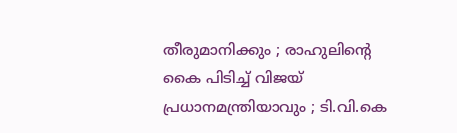തീരുമാനിക്കും ; രാഹുലിന്റെ കൈ പിടിച്ച് വിജയ് പ്രധാനമന്ത്രിയാവും ; ടി.വി.കെ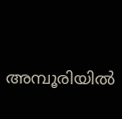അമ്പൂരിയില്‍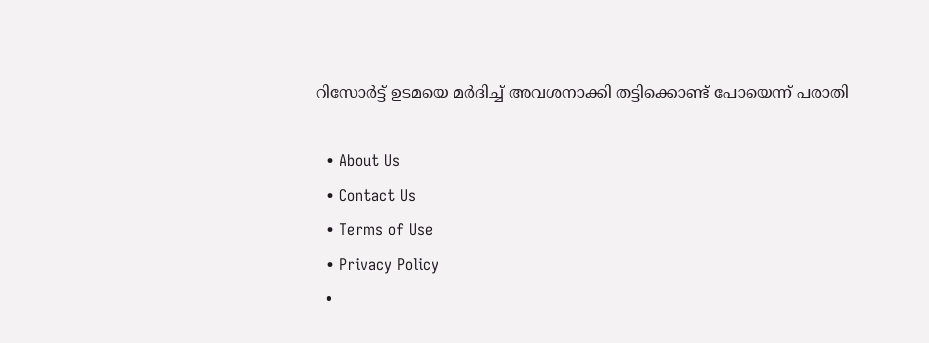റിസോര്‍ട്ട് ഉടമയെ മര്‍ദിച്ച് അവശനാക്കി തട്ടിക്കൊണ്ട് പോയെന്ന് പരാതി

  • About Us
  • Contact Us
  • Terms of Use
  • Privacy Policy
  •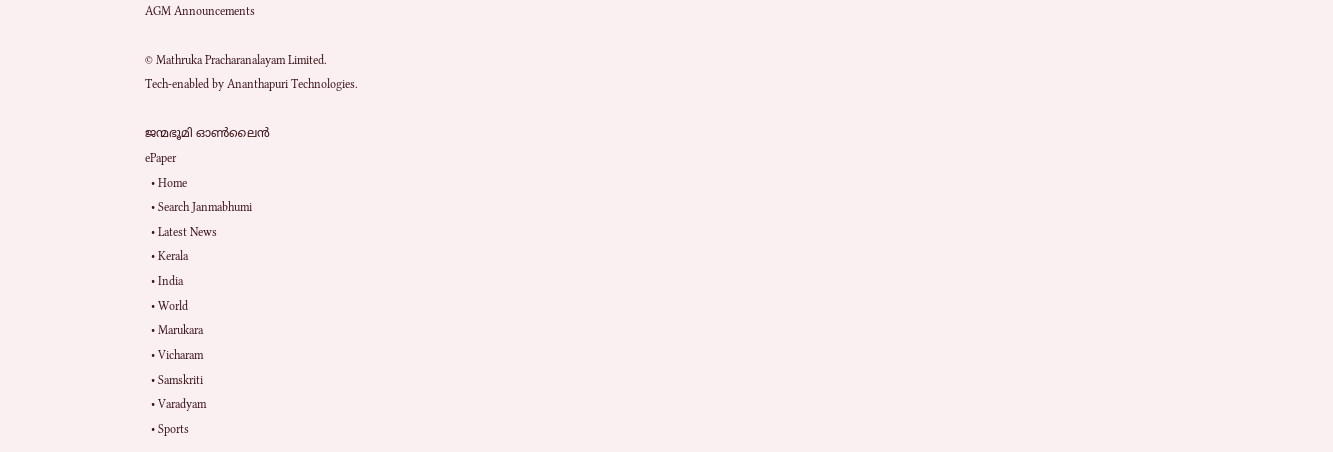AGM Announcements

© Mathruka Pracharanalayam Limited.
Tech-enabled by Ananthapuri Technologies.

ജന്മഭൂമി ഓണ്‍ലൈന്‍
ePaper
  • Home
  • Search Janmabhumi
  • Latest News
  • Kerala
  • India
  • World
  • Marukara
  • Vicharam
  • Samskriti
  • Varadyam
  • Sports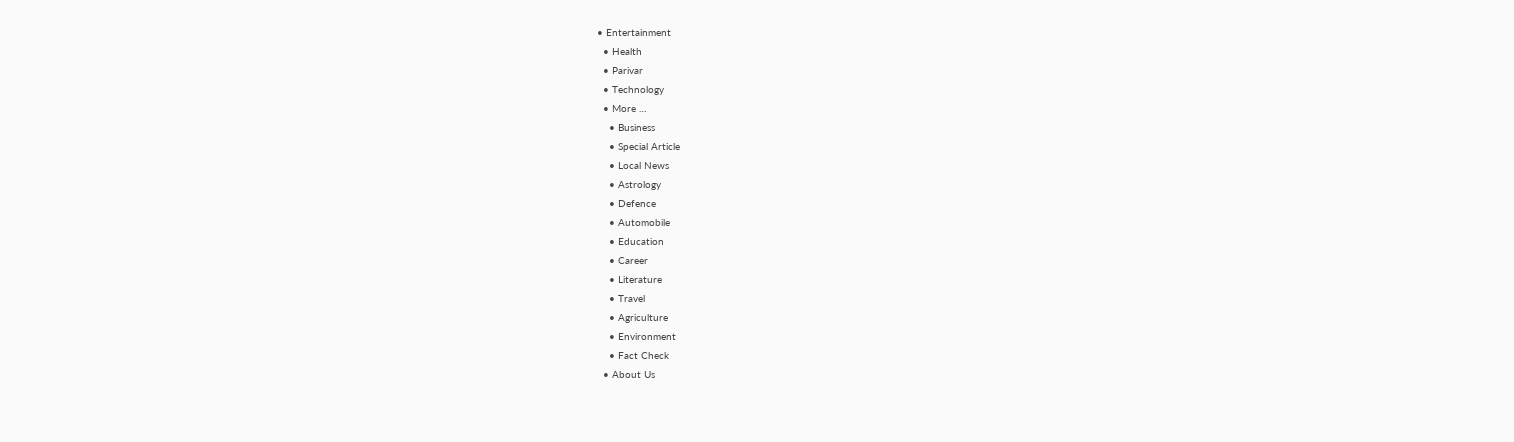• Entertainment
  • Health
  • Parivar
  • Technology
  • More …
    • Business
    • Special Article
    • Local News
    • Astrology
    • Defence
    • Automobile
    • Education
    • Career
    • Literature
    • Travel
    • Agriculture
    • Environment
    • Fact Check
  • About Us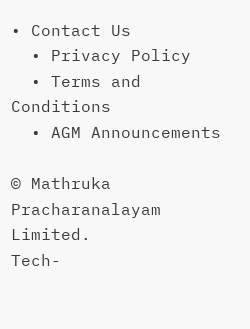• Contact Us
  • Privacy Policy
  • Terms and Conditions
  • AGM Announcements

© Mathruka Pracharanalayam Limited.
Tech-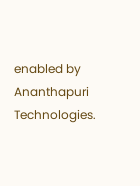enabled by Ananthapuri Technologies.